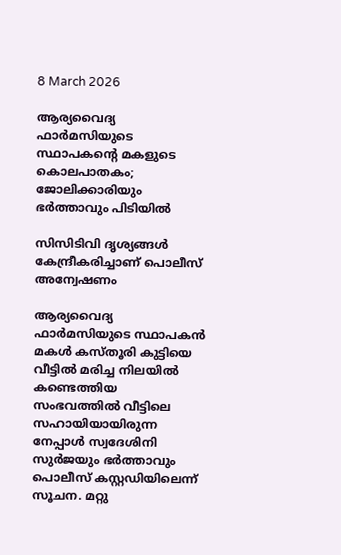8 March 2026

ആര്യവൈദ്യ ഫാര്‍മസിയുടെ സ്ഥാപകൻ്റെ മകളുടെ കൊലപാതകം; ജോലിക്കാരിയും ഭർത്താവും പിടിയിൽ

സിസിടിവി ദൃശ്യങ്ങള്‍ കേന്ദ്രീകരിച്ചാണ് പൊലീസ് അന്വേഷണം

ആര്യവൈദ്യ ഫാര്‍മസിയുടെ സ്ഥാപകന്‍ മകള്‍ കസ്‌തൂരി കുട്ടിയെ വീട്ടില്‍ മരിച്ച നിലയില്‍ കണ്ടെത്തിയ സംഭവത്തില്‍ വീട്ടിലെ സഹായിയായിരുന്ന നേപ്പാള്‍ സ്വദേശിനി സുര്‍ജയും ഭര്‍ത്താവും പൊലീസ് കസ്റ്റഡിയിലെന്ന് സൂചന. മറ്റു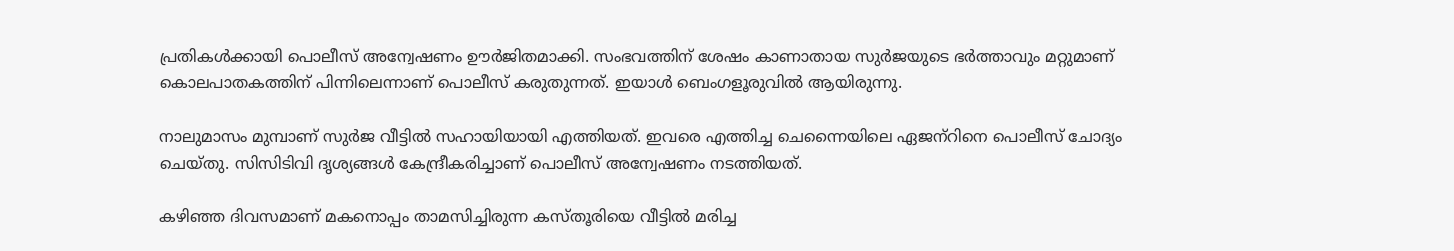പ്രതികള്‍ക്കായി പൊലീസ് അന്വേഷണം ഊര്‍ജിതമാക്കി. സംഭവത്തിന് ശേഷം കാണാതായ സുര്‍ജയുടെ ഭര്‍ത്താവും മറ്റുമാണ് കൊലപാതകത്തിന് പിന്നിലെന്നാണ് പൊലീസ് കരുതുന്നത്. ഇയാള്‍ ബെംഗളൂരുവിൽ ആയിരുന്നു.

നാലുമാസം മുമ്പാണ് സുര്‍ജ വീട്ടില്‍ സഹായിയായി എത്തിയത്. ഇവരെ എത്തിച്ച ചെന്നൈയിലെ ഏജന്‌റിനെ പൊലീസ് ചോദ്യം ചെയ്‌തു. സിസിടിവി ദൃശ്യങ്ങള്‍ കേന്ദ്രീകരിച്ചാണ് പൊലീസ് അന്വേഷണം നടത്തിയത്.

കഴിഞ്ഞ ദിവസമാണ് മകനൊപ്പം താമസിച്ചിരുന്ന കസ്‌തൂരിയെ വീട്ടില്‍ മരിച്ച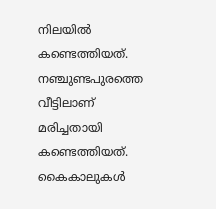നിലയില്‍ കണ്ടെത്തിയത്. നഞ്ചുണ്ടപുരത്തെ വീട്ടിലാണ് മരിച്ചതായി കണ്ടെത്തിയത്. കൈകാലുകൾ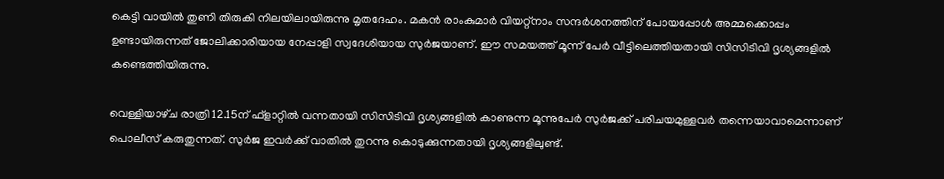കെട്ടി വായിൽ തുണി തിരുകി നിലയിലായിരുന്നു മൃതദേഹം. മകൻ രാംകുമാർ വിയറ്റ്നാം സന്ദർശനത്തിന് പോയപ്പോൾ അമ്മക്കൊപ്പം ഉണ്ടായിരുന്നത് ജോലിക്കാരിയായ നേപ്പാളി സ്വദേശിയായ സുര്‍ജയാണ്. ഈ സമയത്ത് മൂന്ന് പേർ വീട്ടിലെത്തിയതായി സിസിടിവി ദൃശ്യങ്ങളിൽ കണ്ടെത്തിയിരുന്നു.

വെള്ളിയാഴ്‌ച രാത്രി 12.15ന് ഫ്‌ളാറ്റിൽ വന്നതായി സിസിടിവി ദൃശ്യങ്ങളിൽ കാണുന്ന മൂന്നുപേർ സുർജക്ക് പരിചയമുള്ളവർ തന്നെയാവാമെന്നാണ് പൊലീസ് കരുതുന്നത്. സുർജ ഇവർക്ക് വാതിൽ തുറന്നു കൊടുക്കുന്നതായി ദൃശ്യങ്ങളിലുണ്ട്.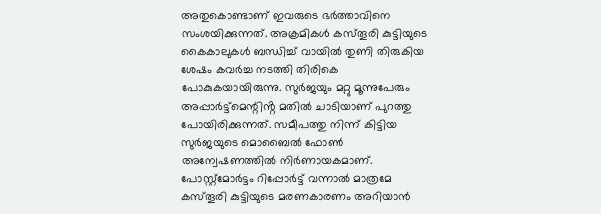അതുകൊണ്ടാണ് ഇവരുടെ ഭർത്താവിനെ സംശയിക്കുന്നത്. അക്രമികൾ കസ്‌തൂരി കുട്ടിയുടെ കൈകാലുകൾ ബന്ധിച്ച് വായിൽ തുണി തിരുകിയ ശേഷം കവർച്ച നടത്തി തിരികെ പോകുകയായിരുന്നു. സുർജയും മറ്റു മൂന്നുപേരും അപ്പാർട്ട്‌മെന്റിൻ്റ മതിൽ ചാടിയാണ് പുറത്തു പോയിരിക്കുന്നത്. സമീപത്തു നിന്ന് കിട്ടിയ സുർജയുടെ മൊബൈൽ ഫോൺ അന്വേഷണത്തിൽ നിർണായകമാണ്. പോസ്റ്റ്‌മോർട്ടം റിപ്പോർട്ട് വന്നാൽ മാത്രമേ കസ്‌തൂരി കുട്ടിയുടെ മരണകാരണം അറിയാൻ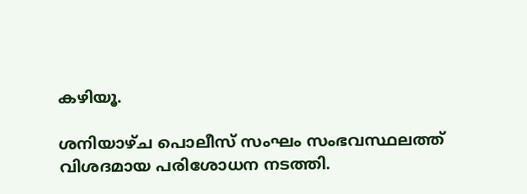കഴിയൂ.

ശനിയാഴ്‌ച പൊലീസ് സംഘം സംഭവസ്ഥലത്ത് വിശദമായ പരിശോധന നടത്തി.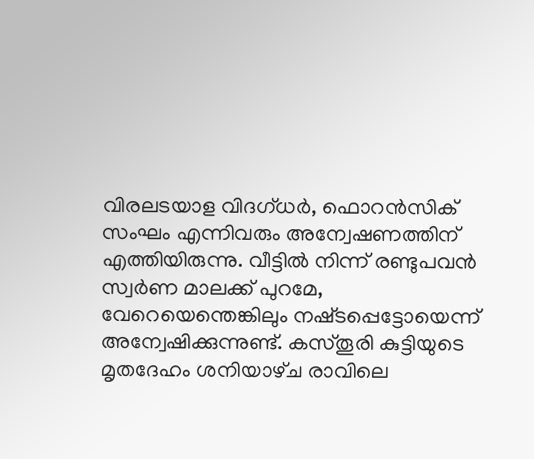വിരലടയാള വിദഗ്ധർ, ഫൊറൻസിക് സംഘം എന്നിവരും അന്വേഷണത്തിന് എത്തിയിരുന്നു. വീട്ടിൽ നിന്ന് രണ്ടുപവൻ സ്വർണ മാലക്ക് പുറമേ, വേറെയെന്തെങ്കിലും നഷ്‌ടപ്പെട്ടോയെന്ന് അന്വേഷിക്കുന്നുണ്ട്. കസ്‌തൂരി കുട്ടിയുടെ മൃതദേഹം ശനിയാഴ്‌ച രാവിലെ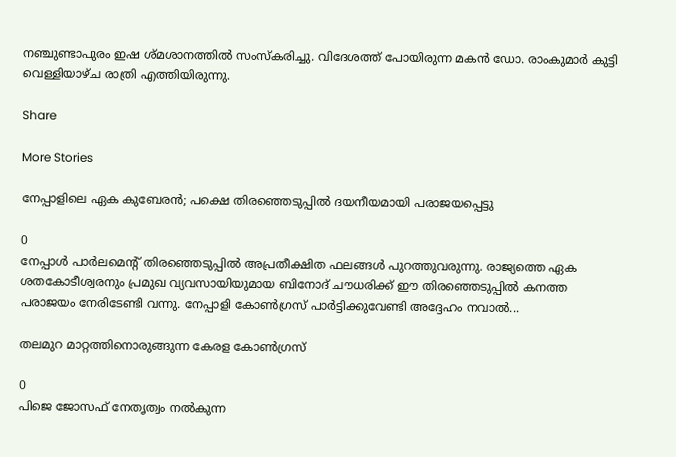നഞ്ചുണ്ടാപുരം ഇഷ ശ്‌മശാനത്തിൽ സംസ്‌കരിച്ചു. വിദേശത്ത് പോയിരുന്ന മകൻ ഡോ. രാംകുമാർ കുട്ടി വെള്ളിയാഴ്‌ച രാത്രി എത്തിയിരുന്നു.

Share

More Stories

നേപ്പാളിലെ ഏക കുബേരൻ; പക്ഷെ തിരഞ്ഞെടുപ്പിൽ ദയനീയമായി പരാജയപ്പെട്ടു

0
നേപ്പാൾ പാർലമെന്റ് തിരഞ്ഞെടുപ്പിൽ അപ്രതീക്ഷിത ഫലങ്ങൾ പുറത്തുവരുന്നു. രാജ്യത്തെ ഏക ശതകോടീശ്വരനും പ്രമുഖ വ്യവസായിയുമായ ബിനോദ് ചൗധരിക്ക് ഈ തിരഞ്ഞെടുപ്പിൽ കനത്ത പരാജയം നേരിടേണ്ടി വന്നു. നേപ്പാളി കോൺഗ്രസ് പാർട്ടിക്കുവേണ്ടി അദ്ദേഹം നവാൽ...

തലമുറ മാറ്റത്തിനൊരുങ്ങുന്ന കേരള കോണ്‍ഗ്രസ്

0
പിജെ ജോസഫ് നേതൃത്വം നൽകുന്ന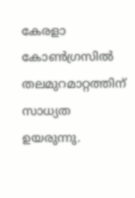കേരളാ കോൺഗ്രസിൽ തലമുറമാറ്റത്തിന് സാധ്യത ഉയരുന്നു.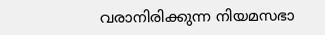വരാനിരിക്കുന്ന നിയമസഭാ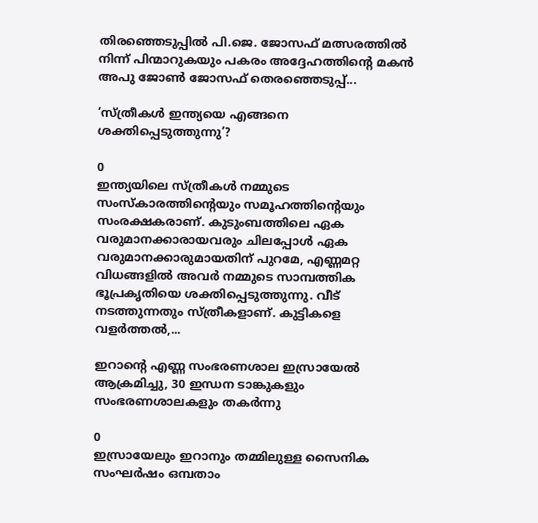തിരഞ്ഞെടുപ്പിൽ പി.ജെ. ജോസഫ് മത്സരത്തിൽ നിന്ന് പിന്മാറുകയും പകരം അദ്ദേഹത്തിന്റെ മകൻ അപു ജോൺ ജോസഫ് തെരഞ്ഞെടുപ്പ്...

‘സ്ത്രീകൾ ഇന്ത്യയെ എങ്ങനെ ശക്തിപ്പെടുത്തുന്നു’?

0
ഇന്ത്യയിലെ സ്ത്രീകൾ നമ്മുടെ സംസ്‌കാരത്തിൻ്റെയും സമൂഹത്തിൻ്റെയും സംരക്ഷകരാണ്. കുടുംബത്തിലെ ഏക വരുമാനക്കാരായവരും ചിലപ്പോൾ ഏക വരുമാനക്കാരുമായതിന് പുറമേ, എണ്ണമറ്റ വിധങ്ങളിൽ അവർ നമ്മുടെ സാമ്പത്തിക ഭൂപ്രകൃതിയെ ശക്തിപ്പെടുത്തുന്നു. വീട് നടത്തുന്നതും സ്ത്രീകളാണ്. കുട്ടികളെ വളർത്തൽ,...

ഇറാൻ്റെ എണ്ണ സംഭരണശാല ഇസ്രായേൽ ആക്രമിച്ചു, 30 ഇന്ധന ടാങ്കുകളും സംഭരണശാലകളും തകർന്നു

0
ഇസ്രായേലും ഇറാനും തമ്മിലുള്ള സൈനിക സംഘർഷം ഒമ്പതാം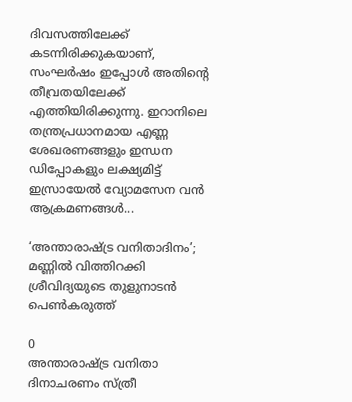ദിവസത്തിലേക്ക് കടന്നിരിക്കുകയാണ്, സംഘർഷം ഇപ്പോൾ അതിൻ്റെ തീവ്രതയിലേക്ക് എത്തിയിരിക്കുന്നു. ഇറാനിലെ തന്ത്രപ്രധാനമായ എണ്ണ ശേഖരണങ്ങളും ഇന്ധന ഡിപ്പോകളും ലക്ഷ്യമിട്ട് ഇസ്രായേൽ വ്യോമസേന വൻ ആക്രമണങ്ങൾ...

‘അന്താരാഷ്ട്ര വനിതാദിനം’; മണ്ണിൽ വിത്തിറക്കി ശ്രീവിദ്യയുടെ തുളുനാടൻ പെൺകരുത്ത്

0
അന്താരാഷ്ട്ര വനിതാ ദിനാചരണം സ്ത്രീ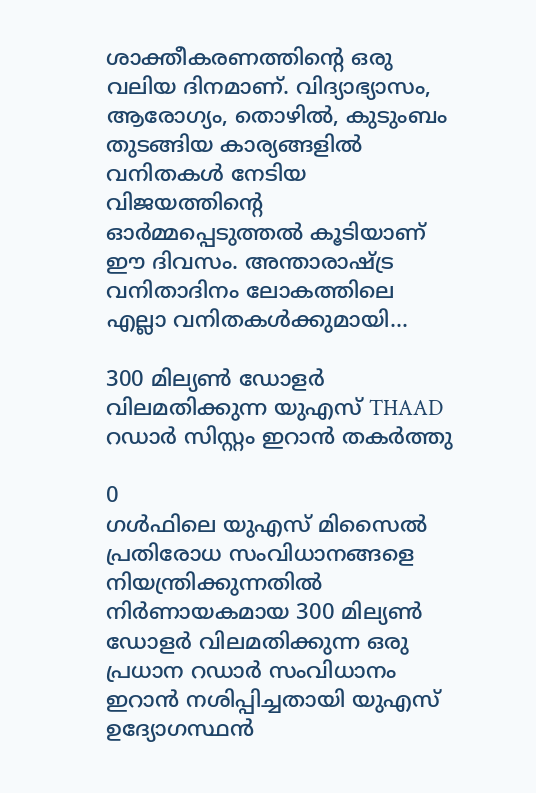ശാക്തീകരണത്തിൻ്റെ ഒരു വലിയ ദിനമാണ്. വിദ്യാഭ്യാസം, ആരോഗ്യം, തൊഴിൽ, കുടുംബം തുടങ്ങിയ കാര്യങ്ങളിൽ വനിതകൾ നേടിയ വിജയത്തിൻ്റെ ഓർമ്മപ്പെടുത്തൽ കൂടിയാണ് ഈ ദിവസം. അന്താരാഷ്ട്ര വനിതാദിനം ലോകത്തിലെ എല്ലാ വനിതകൾക്കുമായി...

300 മില്യൺ ഡോളർ വിലമതിക്കുന്ന യുഎസ് THAAD റഡാർ സിസ്റ്റം ഇറാൻ തകർത്തു

0
ഗൾഫിലെ യുഎസ് മിസൈൽ പ്രതിരോധ സംവിധാനങ്ങളെ നിയന്ത്രിക്കുന്നതിൽ നിർണായകമായ 300 മില്യൺ ഡോളർ വിലമതിക്കുന്ന ഒരു പ്രധാന റഡാർ സംവിധാനം ഇറാൻ നശിപ്പിച്ചതായി യുഎസ് ഉദ്യോഗസ്ഥൻ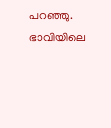പറഞ്ഞു. ഭാവിയിലെ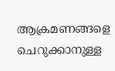ആക്രമണങ്ങളെ ചെറുക്കാനുള്ള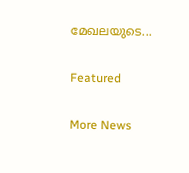മേഖലയുടെ...

Featured

More News